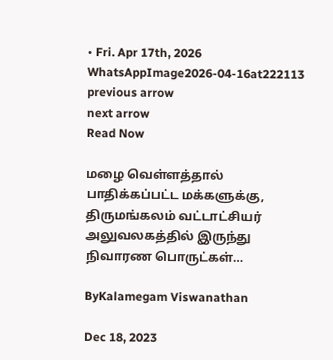• Fri. Apr 17th, 2026
WhatsAppImage2026-04-16at222113
previous arrow
next arrow
Read Now

மழை வெள்ளத்தால் பாதிக்கப்பட்ட மக்களுக்கு, திருமங்கலம் வட்டாட்சியர் அலுவலகத்தில் இருந்து நிவாரண பொருட்கள்…

ByKalamegam Viswanathan

Dec 18, 2023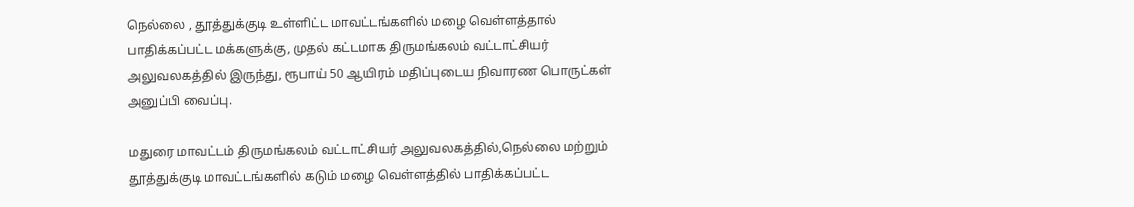நெல்லை , தூத்துக்குடி உள்ளிட்ட மாவட்டங்களில் மழை வெள்ளத்தால் பாதிக்கப்பட்ட மக்களுக்கு, முதல் கட்டமாக திருமங்கலம் வட்டாட்சியர் அலுவலகத்தில் இருந்து, ரூபாய் 50 ஆயிரம் மதிப்புடைய நிவாரண பொருட்கள் அனுப்பி வைப்பு.

மதுரை மாவட்டம் திருமங்கலம் வட்டாட்சியர் அலுவலகத்தில்,நெல்லை மற்றும் தூத்துக்குடி மாவட்டங்களில் கடும் மழை வெள்ளத்தில் பாதிக்கப்பட்ட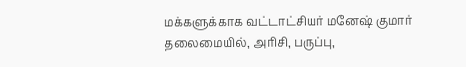மக்களுக்காக வட்டாட்சியர் மனேஷ் குமார் தலைமையில், அரிசி, பருப்பு,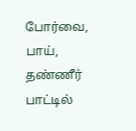போர்வை, பாய்,  தண்ணீர் பாட்டில்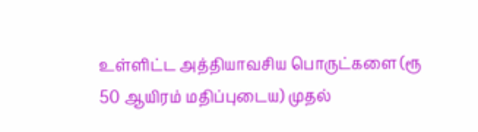உள்ளிட்ட அத்தியாவசிய பொருட்களை (ரூ 50 ஆயிரம் மதிப்புடைய) முதல்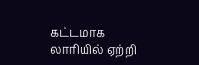கட்டமாக லாரியில் ஏற்றி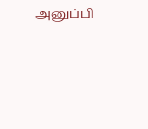அனுப்பி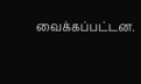வைக்கப்பட்டன.